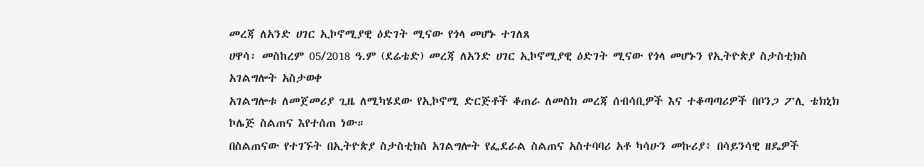መረጃ ለአንድ ሀገር ኢኮኖሚያዊ ዕድገት ሚናው የጎላ መሆኑ ተገለጸ
ሀዋሳ፡ መስከረም 05/2018 ዓ.ም (ደሬቴድ) መረጃ ለአንድ ሀገር ኢኮኖሚያዊ ዕድገት ሚናው የጎላ መሆኑን የኢትዮጵያ ስታስቲክስ አገልግሎት አስታወቀ
አገልግሎቱ ለመጀመሪያ ጊዜ ለሚካሄደው የኢኮኖሚ ድርጅቶች ቆጠራ ለመስክ መረጃ ሰብሳቢዎች እና ተቆጣጣሪዎች በቦንጋ ፖሊ ቴክኒክ ኮሌጅ ስልጠና እየተሰጠ ነው።
በስልጠናው የተገኙት በኢትዮጵያ ስታስቲክስ አገልግሎት የፌደራል ስልጠና አስተባባሪ አቶ ካሳሁን መኩሪያ፥ በሳይንሳዊ ዘዴዎች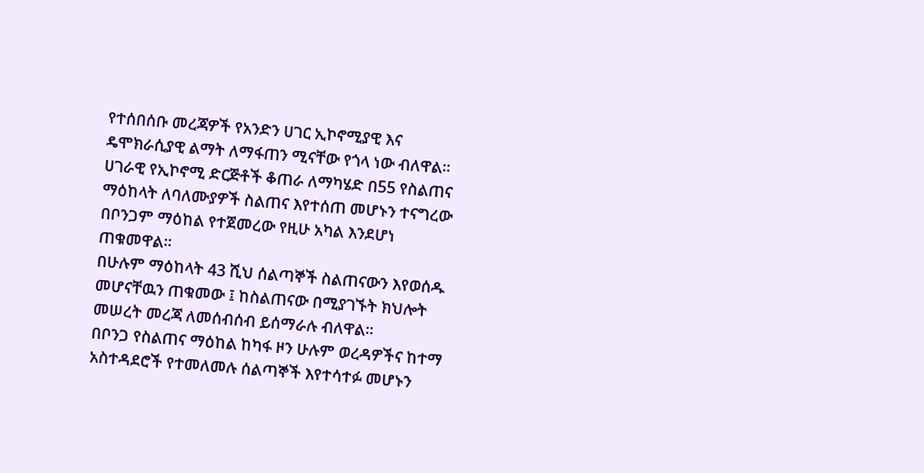የተሰበሰቡ መረጃዎች የአንድን ሀገር ኢኮኖሚያዊ እና ዴሞክራሲያዊ ልማት ለማፋጠን ሚናቸው የጎላ ነው ብለዋል።
ሀገራዊ የኢኮኖሚ ድርጅቶች ቆጠራ ለማካሄድ በ55 የስልጠና ማዕከላት ለባለሙያዎች ስልጠና እየተሰጠ መሆኑን ተናግረው በቦንጋም ማዕከል የተጀመረው የዚሁ አካል እንደሆነ ጠቁመዋል።
በሁሉም ማዕከላት 43 ሺህ ሰልጣኞች ስልጠናውን እየወሰዱ መሆናቸዉን ጠቁመው ፤ ከስልጠናው በሚያገኙት ክህሎት መሠረት መረጃ ለመሰብሰብ ይሰማራሉ ብለዋል።
በቦንጋ የስልጠና ማዕከል ከካፋ ዞን ሁሉም ወረዳዎችና ከተማ አስተዳደሮች የተመለመሉ ሰልጣኞች እየተሳተፉ መሆኑን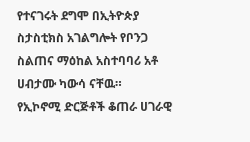የተናገሩት ደግሞ በኢትዮጵያ ስታስቲክስ አገልግሎት የቦንጋ ስልጠና ማዕከል አስተባባሪ አቶ ሀብታሙ ካውሳ ናቸዉ።
የኢኮኖሚ ድርጅቶች ቆጠራ ሀገራዊ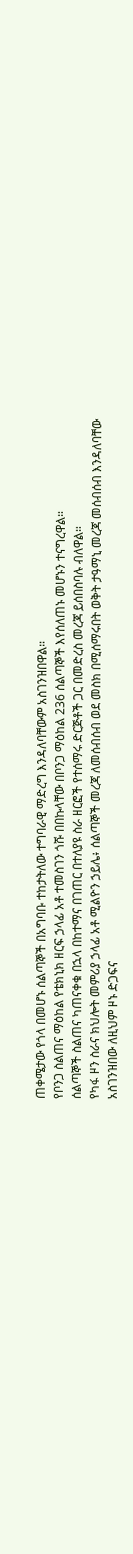ጠቀሜታው የጎላ በመሆኑ ሰልጣኞች በአግባቡ ተከታትለው ተግባራዊ ማድረግ እንዳለባቸውም አስገንዝበዋል።
የቦንጋ ስልጠና ማዕከል የቴክኒክ ዘርፍ ኃላፊ አቶ ተመስገን ጎሹ በበኩላቸው በቦንጋ ማዕከል 236 ሰልጣኞች እየሰለጠኑ መሆኑን ተናግረዋል።
ሰልጣኞች ስልጠና ካጠናቀቁ በኋላ በከተማና በገጠር በተለያዩ ስራ ዘርፎች የተሰማሩ ድርጅቶች ጋር በመድረስ መረጃ ይሰበስባሉ ብለዋል።
የካፋ ዞን ስራና ክህሎት መምሪያ ኃላፊ አቶ ሚልዮን ኃይሌ፥ ሰልጣኞች መረጃ ለመሰብሰብ ወደ መስክ በሚሰማሩበት ወቅት ታዓማኒ መረጃ መሰብሰብ እንዳለባቸው አስገንዝበው ለዚህም ዞኑ ድጋፍና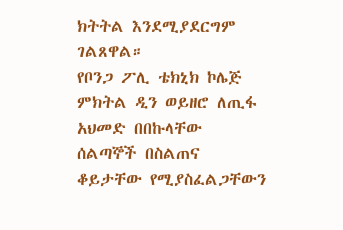ክትትል እንደሚያደርግም ገልጸዋል።
የቦንጋ ፖሊ ቴክኒክ ኮሌጅ ምክትል ዲን ወይዘሮ ለጢፋ አህመድ በበኩላቸው ሰልጣኞች በስልጠና ቆይታቸው የሚያስፈልጋቸውን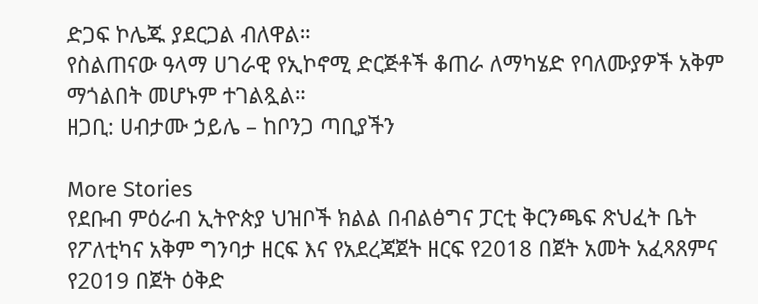ድጋፍ ኮሌጁ ያደርጋል ብለዋል።
የስልጠናው ዓላማ ሀገራዊ የኢኮኖሚ ድርጅቶች ቆጠራ ለማካሄድ የባለሙያዎች አቅም ማጎልበት መሆኑም ተገልጿል።
ዘጋቢ: ሀብታሙ ኃይሌ – ከቦንጋ ጣቢያችን

More Stories
የደቡብ ምዕራብ ኢትዮጵያ ህዝቦች ክልል በብልፅግና ፓርቲ ቅርንጫፍ ጽህፈት ቤት የፖለቲካና አቅም ግንባታ ዘርፍ እና የአደረጃጀት ዘርፍ የ2018 በጀት አመት አፈጻጸምና የ2019 በጀት ዕቅድ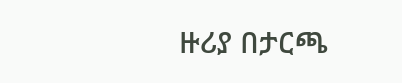ዙሪያ በታርጫ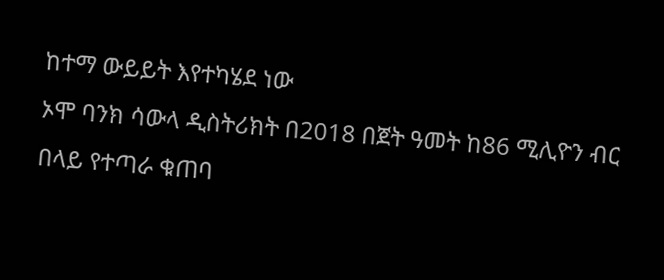ከተማ ውይይት እየተካሄደ ነው
ኦሞ ባንክ ሳውላ ዲስትሪክት በ2018 በጀት ዓመት ከ86 ሚሊዮን ብር በላይ የተጣራ ቁጠባ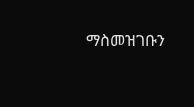ማስመዝገቡን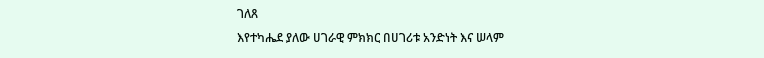ገለጸ
እየተካሔደ ያለው ሀገራዊ ምክክር በሀገሪቱ አንድነት እና ሠላም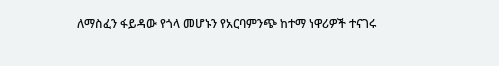ለማስፈን ፋይዳው የጎላ መሆኑን የአርባምንጭ ከተማ ነዋሪዎች ተናገሩ